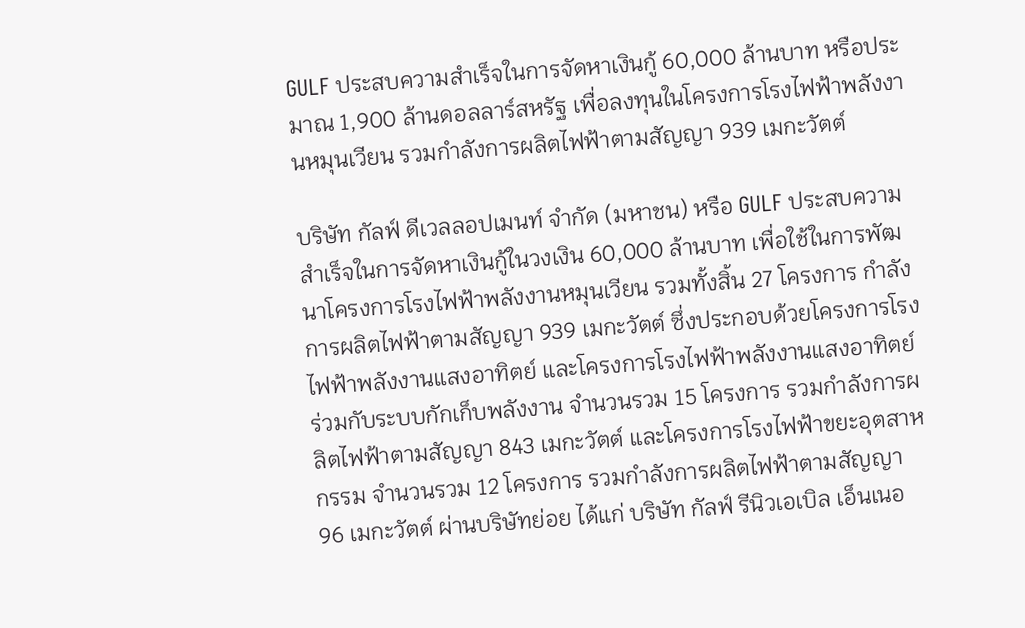GULF ประสบความสำเร็จในการจัดหาเงินกู้ 60,000 ล้านบาท หรือประมาณ 1,900 ล้านดอลลาร์สหรัฐ เพื่อลงทุนในโครงการโรงไฟฟ้าพลังงานหมุนเวียน รวมกำลังการผลิตไฟฟ้าตามสัญญา 939 เมกะวัตต์

บริษัท กัลฟ์ ดีเวลลอปเมนท์ จำกัด (มหาชน) หรือ GULF ประสบความสำเร็จในการจัดหาเงินกู้ในวงเงิน 60,000 ล้านบาท เพื่อใช้ในการพัฒนาโครงการโรงไฟฟ้าพลังงานหมุนเวียน รวมทั้งสิ้น 27 โครงการ กำลังการผลิตไฟฟ้าตามสัญญา 939 เมกะวัตต์ ซึ่งประกอบด้วยโครงการโรงไฟฟ้าพลังงานแสงอาทิตย์ และโครงการโรงไฟฟ้าพลังงานแสงอาทิตย์ร่วมกับระบบกักเก็บพลังงาน จำนวนรวม 15 โครงการ รวมกำลังการผลิตไฟฟ้าตามสัญญา 843 เมกะวัตต์ และโครงการโรงไฟฟ้าขยะอุตสาหกรรม จำนวนรวม 12 โครงการ รวมกำลังการผลิตไฟฟ้าตามสัญญา 96 เมกะวัตต์ ผ่านบริษัทย่อย ได้แก่ บริษัท กัลฟ์ รีนิวเอเบิล เอ็นเนอ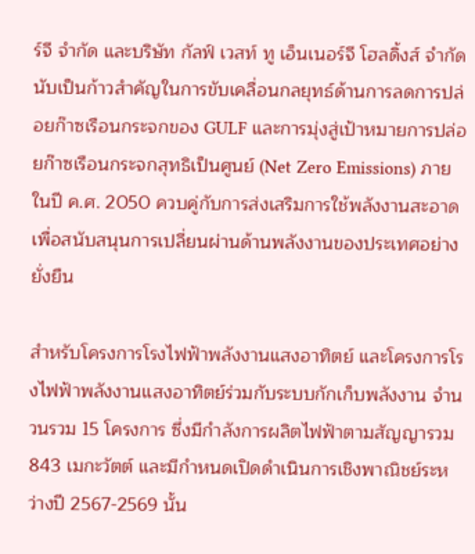ร์จี จำกัด และบริษัท กัลฟ์ เวสท์ ทู เอ็นเนอร์จี โฮลดิ้งส์ จำกัด นับเป็นก้าวสำคัญในการขับเคลื่อนกลยุทธ์ด้านการลดการปล่อยก๊าซเรือนกระจกของ GULF และการมุ่งสู่เป้าหมายการปล่อยก๊าซเรือนกระจกสุทธิเป็นศูนย์ (Net Zero Emissions) ภายในปี ค.ศ. 2050 ควบคู่กับการส่งเสริมการใช้พลังงานสะอาดเพื่อสนับสนุนการเปลี่ยนผ่านด้านพลังงานของประเทศอย่างยั่งยืน

สำหรับโครงการโรงไฟฟ้าพลังงานแสงอาทิตย์ และโครงการโรงไฟฟ้าพลังงานแสงอาทิตย์ร่วมกับระบบกักเก็บพลังงาน จำนวนรวม 15 โครงการ ซึ่งมีกำลังการผลิตไฟฟ้าตามสัญญารวม 843 เมกะวัตต์ และมีกำหนดเปิดดำเนินการเชิงพาณิชย์ระหว่างปี 2567-2569 นั้น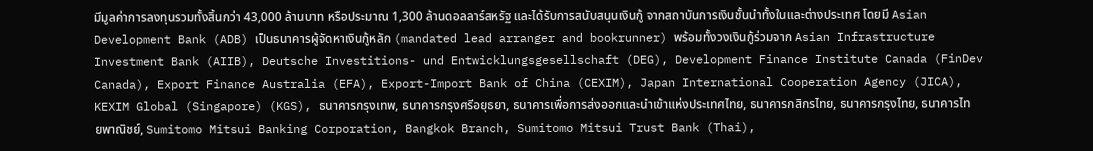มีมูลค่าการลงทุนรวมทั้งสิ้นกว่า 43,000 ล้านบาท หรือประมาณ 1,300 ล้านดอลลาร์สหรัฐ และได้รับการสนับสนุนเงินกู้ จากสถาบันการเงินชั้นนำทั้งในและต่างประเทศ โดยมี Asian Development Bank (ADB) เป็นธนาคารผู้จัดหาเงินกู้หลัก (mandated lead arranger and bookrunner) พร้อมทั้งวงเงินกู้ร่วมจาก Asian Infrastructure Investment Bank (AIIB), Deutsche Investitions- und Entwicklungsgesellschaft (DEG), Development Finance Institute Canada (FinDev Canada), Export Finance Australia (EFA), Export-Import Bank of China (CEXIM), Japan International Cooperation Agency (JICA), KEXIM Global (Singapore) (KGS), ธนาคารกรุงเทพ, ธนาคารกรุงศรีอยุธยา, ธนาคารเพื่อการส่งออกและนำเข้าแห่งประเทศไทย, ธนาคารกสิกรไทย, ธนาคารกรุงไทย, ธนาคารไทยพาณิชย์, Sumitomo Mitsui Banking Corporation, Bangkok Branch, Sumitomo Mitsui Trust Bank (Thai),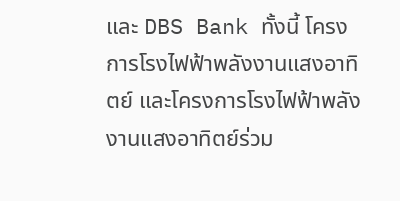และ DBS Bank ทั้งนี้ โครงการโรงไฟฟ้าพลังงานแสงอาทิตย์ และโครงการโรงไฟฟ้าพลังงานแสงอาทิตย์ร่วม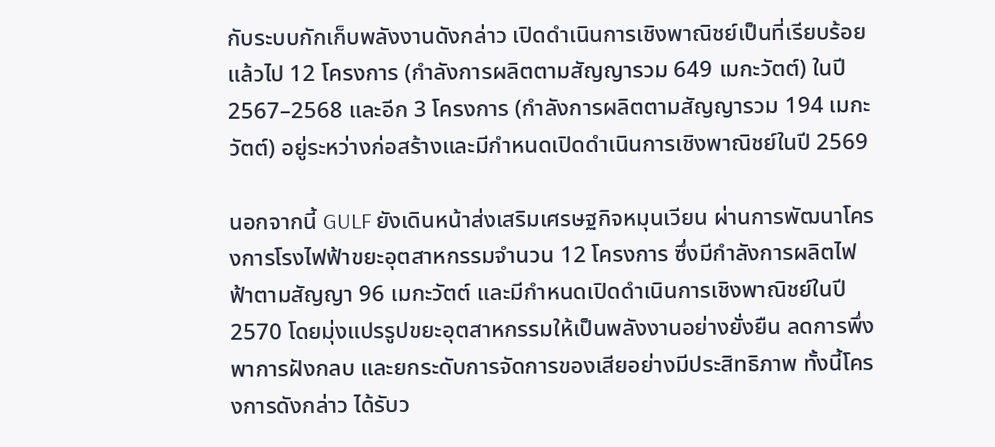กับระบบกักเก็บพลังงานดังกล่าว เปิดดำเนินการเชิงพาณิชย์เป็นที่เรียบร้อยแล้วไป 12 โครงการ (กำลังการผลิตตามสัญญารวม 649 เมกะวัตต์) ในปี 2567–2568 และอีก 3 โครงการ (กำลังการผลิตตามสัญญารวม 194 เมกะวัตต์) อยู่ระหว่างก่อสร้างและมีกำหนดเปิดดำเนินการเชิงพาณิชย์ในปี 2569

นอกจากนี้ GULF ยังเดินหน้าส่งเสริมเศรษฐกิจหมุนเวียน ผ่านการพัฒนาโครงการโรงไฟฟ้าขยะอุตสาหกรรมจำนวน 12 โครงการ ซึ่งมีกำลังการผลิตไฟฟ้าตามสัญญา 96 เมกะวัตต์ และมีกำหนดเปิดดำเนินการเชิงพาณิชย์ในปี 2570 โดยมุ่งแปรรูปขยะอุตสาหกรรมให้เป็นพลังงานอย่างยั่งยืน ลดการพึ่งพาการฝังกลบ และยกระดับการจัดการของเสียอย่างมีประสิทธิภาพ ทั้งนี้โครงการดังกล่าว ได้รับว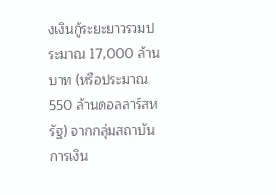งเงินกู้ระยะยาวรวมประมาณ 17,000 ล้านบาท (หรือประมาณ 550 ล้านดอลลาร์สหรัฐ) จากกลุ่มสถาบันการเงิน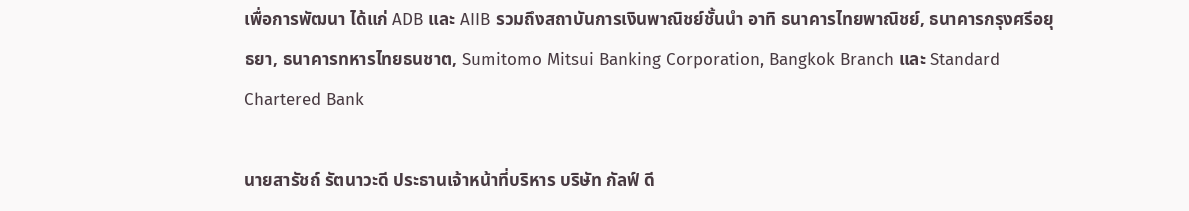เพื่อการพัฒนา ได้แก่ ADB และ AIIB รวมถึงสถาบันการเงินพาณิชย์ชั้นนำ อาทิ ธนาคารไทยพาณิชย์, ธนาคารกรุงศรีอยุธยา, ธนาคารทหารไทยธนชาต, Sumitomo Mitsui Banking Corporation, Bangkok Branch และ Standard Chartered Bank

นายสารัชถ์ รัตนาวะดี ประธานเจ้าหน้าที่บริหาร บริษัท กัลฟ์ ดี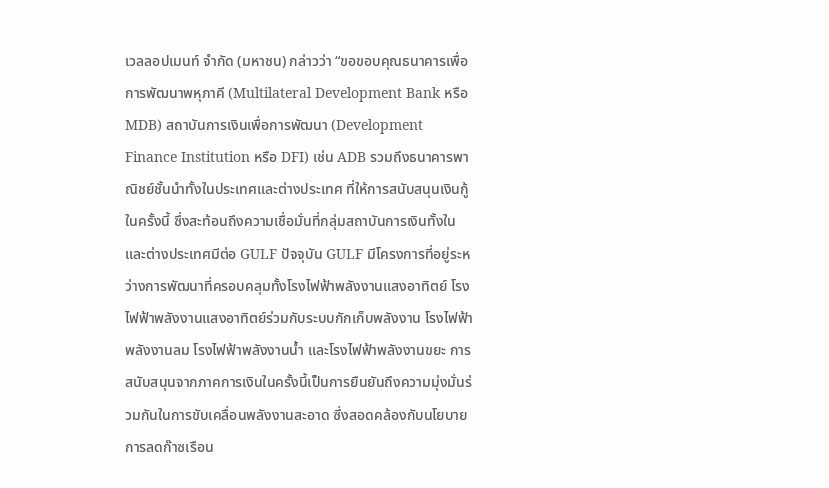เวลลอปเมนท์ จำกัด (มหาชน) กล่าวว่า “ขอขอบคุณธนาคารเพื่อการพัฒนาพหุภาคี (Multilateral Development Bank หรือ MDB) สถาบันการเงินเพื่อการพัฒนา (Development Finance Institution หรือ DFI) เช่น ADB รวมถึงธนาคารพาณิชย์ชั้นนำทั้งในประเทศและต่างประเทศ ที่ให้การสนับสนุนเงินกู้ในครั้งนี้ ซึ่งสะท้อนถึงความเชื่อมั่นที่กลุ่มสถาบันการเงินทั้งในและต่างประเทศมีต่อ GULF ปัจจุบัน GULF มีโครงการที่อยู่ระหว่างการพัฒนาที่ครอบคลุมทั้งโรงไฟฟ้าพลังงานแสงอาทิตย์ โรงไฟฟ้าพลังงานแสงอาทิตย์ร่วมกับระบบกักเก็บพลังงาน โรงไฟฟ้าพลังงานลม โรงไฟฟ้าพลังงานน้ำ และโรงไฟฟ้าพลังงานขยะ การสนับสนุนจากภาคการเงินในครั้งนี้เป็นการยืนยันถึงความมุ่งมั่นร่วมกันในการขับเคลื่อนพลังงานสะอาด ซึ่งสอดคล้องกับนโยบายการลดก๊าซเรือน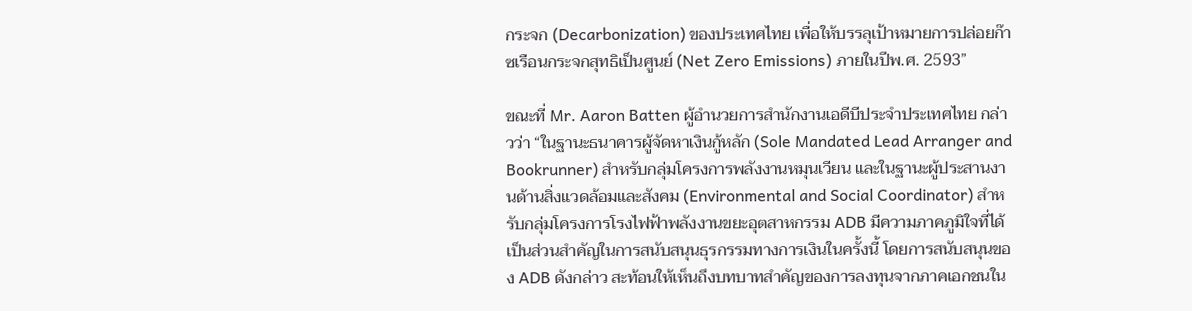กระจก (Decarbonization) ของประเทศไทย เพื่อให้บรรลุเป้าหมายการปล่อยก๊าซเรือนกระจกสุทธิเป็นศูนย์ (Net Zero Emissions) ภายในปีพ.ศ. 2593”

ขณะที่ Mr. Aaron Batten ผู้อำนวยการสำนักงานเอดีบีประจำประเทศไทย กล่าวว่า “ในฐานะธนาคารผู้จัดหาเงินกู้หลัก (Sole Mandated Lead Arranger and Bookrunner) สำหรับกลุ่มโครงการพลังงานหมุนเวียน และในฐานะผู้ประสานงานด้านสิ่งแวดล้อมและสังคม (Environmental and Social Coordinator) สำหรับกลุ่มโครงการโรงไฟฟ้าพลังงานขยะอุตสาหกรรม ADB มีความภาคภูมิใจที่ได้เป็นส่วนสำคัญในการสนับสนุนธุรกรรมทางการเงินในครั้งนี้ โดยการสนับสนุนของ ADB ดังกล่าว สะท้อนให้เห็นถึงบทบาทสำคัญของการลงทุนจากภาคเอกชนใน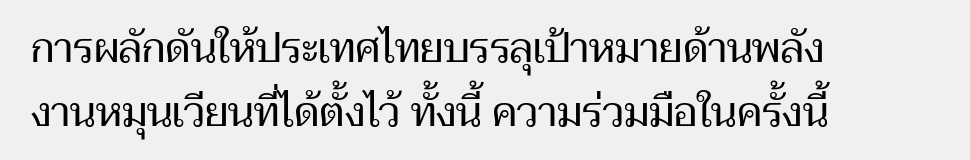การผลักดันให้ประเทศไทยบรรลุเป้าหมายด้านพลังงานหมุนเวียนที่ได้ตั้งไว้ ทั้งนี้ ความร่วมมือในครั้งนี้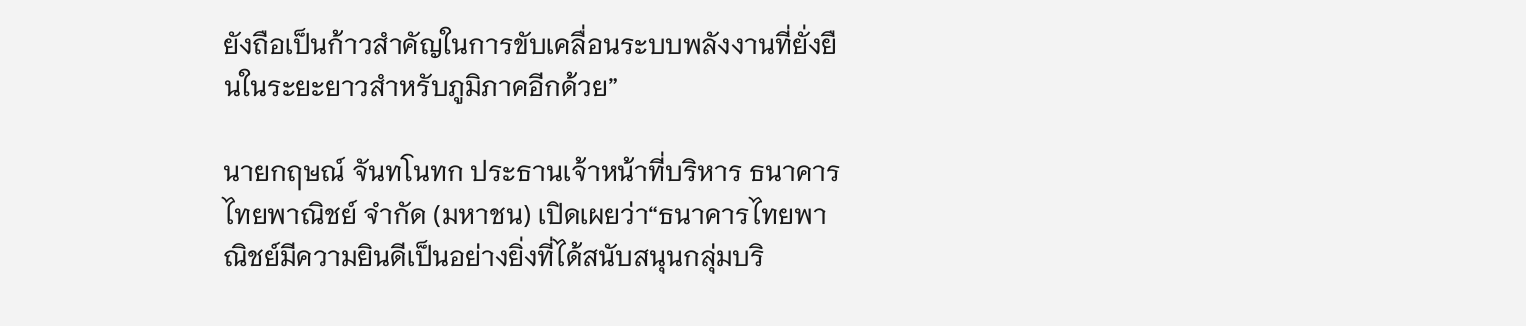ยังถือเป็นก้าวสำคัญในการขับเคลื่อนระบบพลังงานที่ยั่งยืนในระยะยาวสำหรับภูมิภาคอีกด้วย”

นายกฤษณ์ จันทโนทก ประธานเจ้าหน้าที่บริหาร ธนาคารไทยพาณิชย์ จำกัด (มหาชน) เปิดเผยว่า“ธนาคารไทยพาณิชย์มีความยินดีเป็นอย่างยิ่งที่ได้สนับสนุนกลุ่มบริ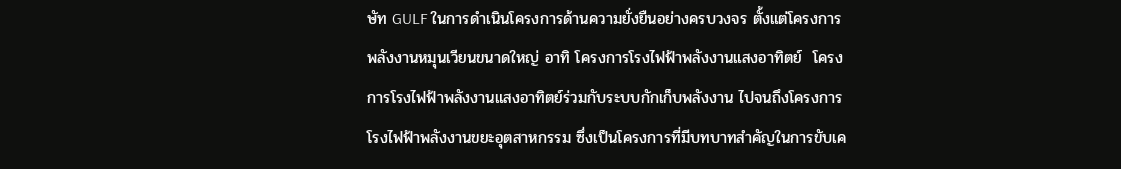ษัท GULF ในการดำเนินโครงการด้านความยั่งยืนอย่างครบวงจร ตั้งแต่โครงการพลังงานหมุนเวียนขนาดใหญ่ อาทิ โครงการโรงไฟฟ้าพลังงานแสงอาทิตย์  โครงการโรงไฟฟ้าพลังงานแสงอาทิตย์ร่วมกับระบบกักเก็บพลังงาน ไปจนถึงโครงการโรงไฟฟ้าพลังงานขยะอุตสาหกรรม ซึ่งเป็นโครงการที่มีบทบาทสำคัญในการขับเค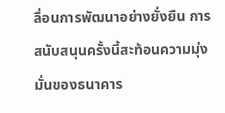ลื่อนการพัฒนาอย่างยั่งยืน การสนับสนุนครั้งนี้สะท้อนความมุ่งมั่นของธนาคาร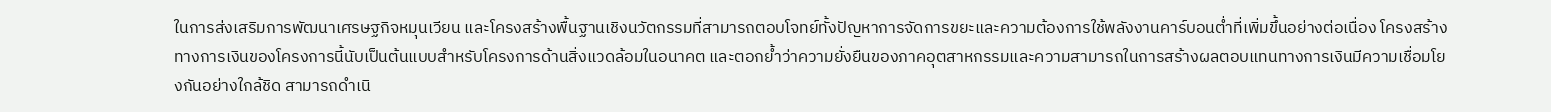ในการส่งเสริมการพัฒนาเศรษฐกิจหมุนเวียน และโครงสร้างพื้นฐานเชิงนวัตกรรมที่สามารถตอบโจทย์ทั้งปัญหาการจัดการขยะและความต้องการใช้พลังงานคาร์บอนต่ำที่เพิ่มขึ้นอย่างต่อเนื่อง โครงสร้างทางการเงินของโครงการนี้นับเป็นต้นแบบสำหรับโครงการด้านสิ่งแวดล้อมในอนาคต และตอกย้ำว่าความยั่งยืนของภาคอุตสาหกรรมและความสามารถในการสร้างผลตอบแทนทางการเงินมีความเชื่อมโยงกันอย่างใกล้ชิด สามารถดำเนิ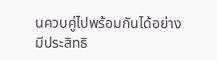นควบคู่ไปพร้อมกันได้อย่างมีประสิทธิ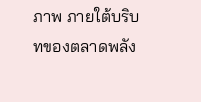ภาพ ภายใต้บริบทของตลาดพลัง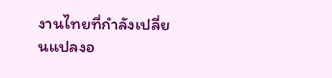งานไทยที่กำลังเปลี่ยนแปลงอ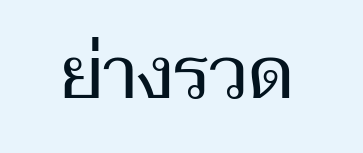ย่างรวด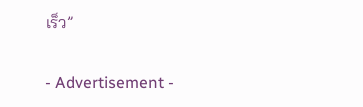เร็ว”

- Advertisement -